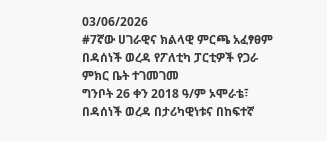03/06/2026
#7ኛው ሀገራዊና ክልላዊ ምርጫ አፈፃፀም በዳሰነች ወረዳ የፖለቲካ ፓርቲዎች የጋራ ምክር ቤት ተገመገመ
ግንቦት 26 ቀን 2018 ዓ/ም ኦሞራቴ፣ በዳሰነች ወረዳ በታሪካዊነቱና በከፍተኛ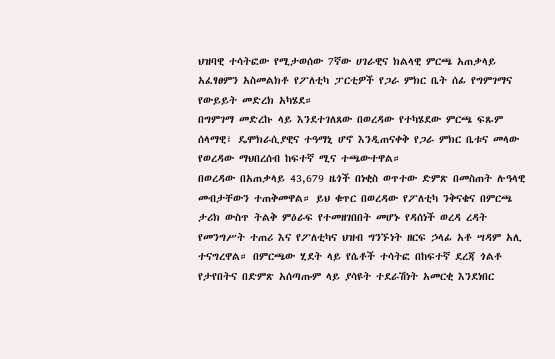ህዝባዊ ተሳትፎው የሚታወሰው 7ኛው ሀገራዊና ክልላዊ ምርጫ አጠቃላይ አፈፃፀምን አስመልክቶ የፖለቲካ ፓርቲዎች የጋራ ምክር ቤት ሰፊ የግምገማና የውይይት መድረክ አካሄደ።
በግምገማ መድረኩ ላይ እንደተገለጸው በወረዳው የተካሄደው ምርጫ ፍጹም ሰላማዊ፣ ዴሞክራሲያዊና ተዓማኒ ሆኖ እንዲጠናቀቅ የጋራ ምክር ቤቱና መላው የወረዳው ማህበረሰብ ከፍተኛ ሚና ተጫውተዋል።
በወረዳው በአጠቃላይ 43,679 ዜጎች በነቂስ ወጥተው ድምጽ በመስጠት ሉዓላዊ መብታቸውን ተጠቅመዋል። ይህ ቁጥር በወረዳው የፖለቲካ ንቅናቄና በምርጫ ታሪክ ውስጥ ትልቅ ምዕራፍ የተመዘገበበት መሆኑ የዳሰነች ወረዳ ረዳት የመንግሥት ተጠሪ እና የፖለቲካና ህዝብ ግንኙነት ዘርፍ ኃላፊ አቶ ሣዳም አሊ ተናግረዋል። በምርጫው ሂደት ላይ የሴቶች ተሳትፎ በከፍተኛ ደረጃ ጎልቶ የታየበትና በድምጽ አሰጣጡም ላይ ያሳዩት ተደራሽነት አመርቂ እንደነበር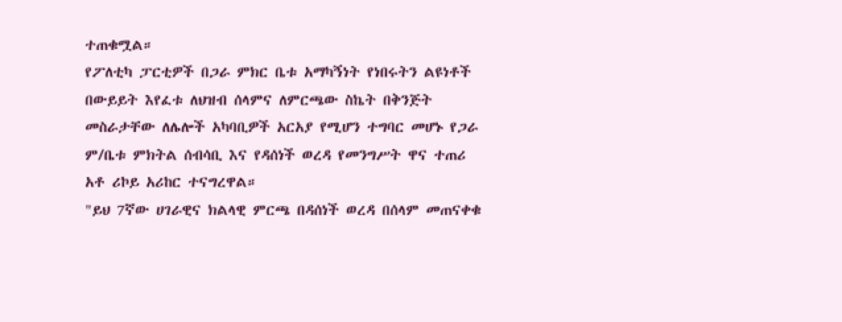ተጠቁሟል።
የፖለቲካ ፓርቲዎች በጋራ ምክር ቤቱ አማካኝነት የነበሩትን ልዩነቶች በውይይት እየፈቱ ለህዝብ ሰላምና ለምርጫው ስኬት በቅንጅት መስራታቸው ለሌሎች አካባቢዎች አርአያ የሚሆን ተግባር መሆኑ የጋራ ም/ቤቱ ምክትል ሰብሳቢ እና የዳሰነች ወረዳ የመንግሥት ዋና ተጠሪ አቶ ሪኮይ አሪከር ተናግረዋል።
"ይህ 7ኛው ሀገራዊና ክልላዊ ምርጫ በዳሰነች ወረዳ በሰላም መጠናቀቁ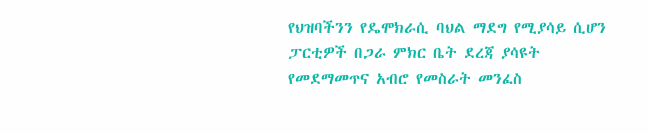የህዝባችንን የዴሞክራሲ ባህል ማደግ የሚያሳይ ሲሆን ፓርቲዎች በጋራ ምክር ቤት ደረጃ ያሳዩት የመደማመጥና አብሮ የመስራት መንፈስ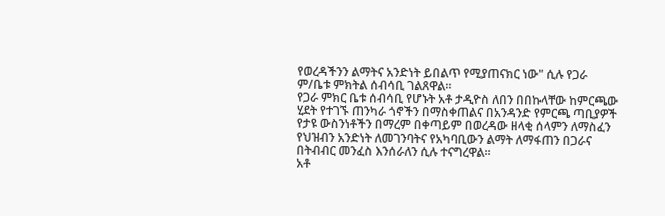የወረዳችንን ልማትና አንድነት ይበልጥ የሚያጠናክር ነው" ሲሉ የጋራ ም/ቤቱ ምክትል ሰብሳቢ ገልጸዋል።
የጋራ ምክር ቤቱ ሰብሳቢ የሆኑት አቶ ታዲዮስ ለበን በበኩላቸው ከምርጫው ሂደት የተገኙ ጠንካራ ጎኖችን በማስቀጠልና በአንዳንድ የምርጫ ጣቢያዎች የታዩ ውስንነቶችን በማረም በቀጣይም በወረዳው ዘላቂ ሰላምን ለማስፈን የህዝብን አንድነት ለመገንባትና የአካባቢውን ልማት ለማፋጠን በጋራና በትብብር መንፈስ እንሰራለን ሲሉ ተናግረዋል።
አቶ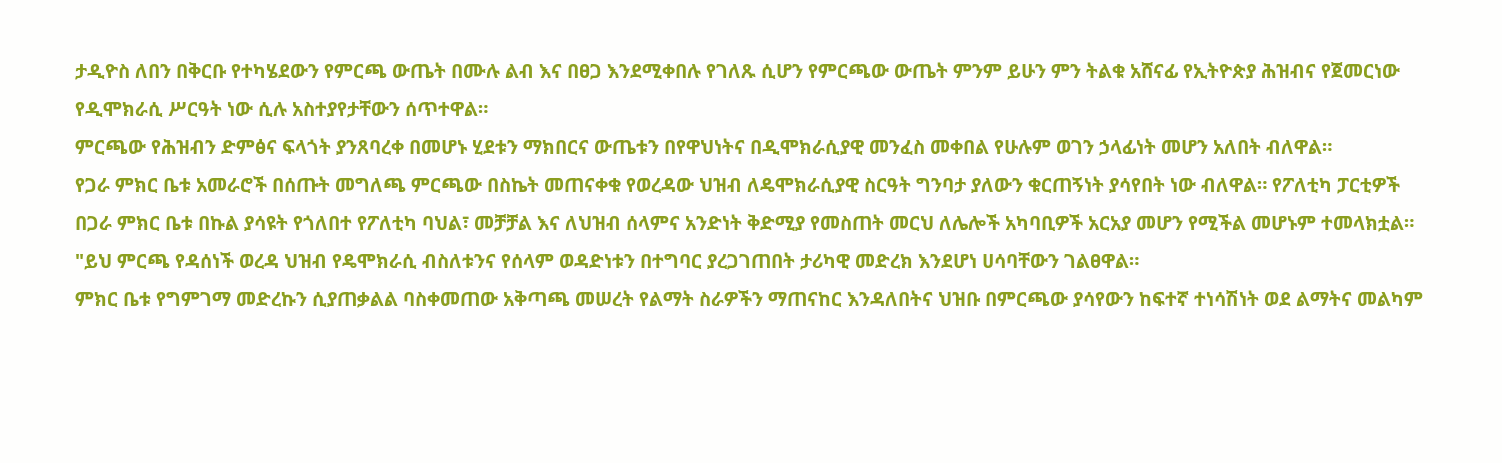ታዲዮስ ለበን በቅርቡ የተካሄደውን የምርጫ ውጤት በሙሉ ልብ እና በፀጋ እንደሚቀበሉ የገለጹ ሲሆን የምርጫው ውጤት ምንም ይሁን ምን ትልቁ አሸናፊ የኢትዮጵያ ሕዝብና የጀመርነው የዲሞክራሲ ሥርዓት ነው ሲሉ አስተያየታቸውን ሰጥተዋል።
ምርጫው የሕዝብን ድምፅና ፍላጎት ያንጸባረቀ በመሆኑ ሂደቱን ማክበርና ውጤቱን በየዋህነትና በዲሞክራሲያዊ መንፈስ መቀበል የሁሉም ወገን ኃላፊነት መሆን አለበት ብለዋል።
የጋራ ምክር ቤቱ አመራሮች በሰጡት መግለጫ ምርጫው በስኬት መጠናቀቁ የወረዳው ህዝብ ለዴሞክራሲያዊ ስርዓት ግንባታ ያለውን ቁርጠኝነት ያሳየበት ነው ብለዋል። የፖለቲካ ፓርቲዎች በጋራ ምክር ቤቱ በኩል ያሳዩት የጎለበተ የፖለቲካ ባህል፣ መቻቻል እና ለህዝብ ሰላምና አንድነት ቅድሚያ የመስጠት መርህ ለሌሎች አካባቢዎች አርአያ መሆን የሚችል መሆኑም ተመላክቷል።
"ይህ ምርጫ የዳሰነች ወረዳ ህዝብ የዴሞክራሲ ብስለቱንና የሰላም ወዳድነቱን በተግባር ያረጋገጠበት ታሪካዊ መድረክ እንደሆነ ሀሳባቸውን ገልፀዋል።
ምክር ቤቱ የግምገማ መድረኩን ሲያጠቃልል ባስቀመጠው አቅጣጫ መሠረት የልማት ስራዎችን ማጠናከር እንዳለበትና ህዝቡ በምርጫው ያሳየውን ከፍተኛ ተነሳሽነት ወደ ልማትና መልካም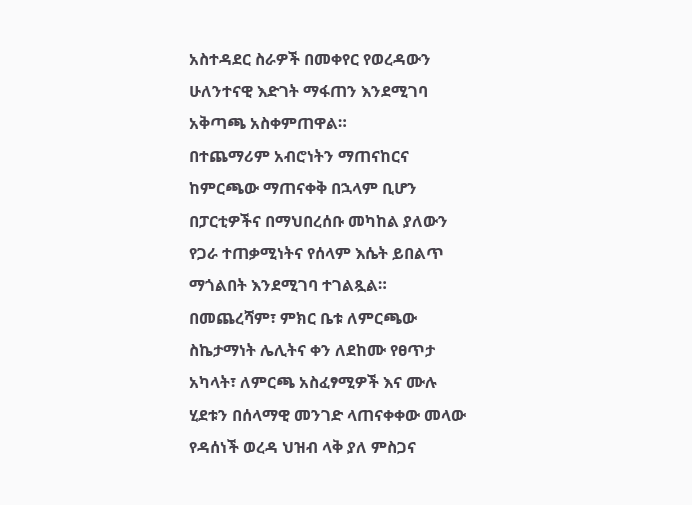አስተዳደር ስራዎች በመቀየር የወረዳውን ሁለንተናዊ እድገት ማፋጠን እንደሚገባ አቅጣጫ አስቀምጠዋል።
በተጨማሪም አብሮነትን ማጠናከርና ከምርጫው ማጠናቀቅ በኋላም ቢሆን በፓርቲዎችና በማህበረሰቡ መካከል ያለውን የጋራ ተጠቃሚነትና የሰላም እሴት ይበልጥ ማጎልበት እንደሚገባ ተገልጿል።
በመጨረሻም፣ ምክር ቤቱ ለምርጫው ስኬታማነት ሌሊትና ቀን ለደከሙ የፀጥታ አካላት፣ ለምርጫ አስፈፃሚዎች እና ሙሉ ሂደቱን በሰላማዊ መንገድ ላጠናቀቀው መላው የዳሰነች ወረዳ ህዝብ ላቅ ያለ ምስጋና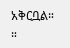አቅርቧል።
።